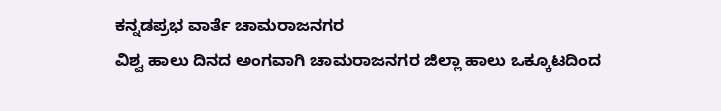ಕನ್ನಡಪ್ರಭ ವಾರ್ತೆ ಚಾಮರಾಜನಗರ
ವಿಶ್ವ ಹಾಲು ದಿನದ ಅಂಗವಾಗಿ ಚಾಮರಾಜನಗರ ಜಿಲ್ಲಾ ಹಾಲು ಒಕ್ಕೂಟದಿಂದ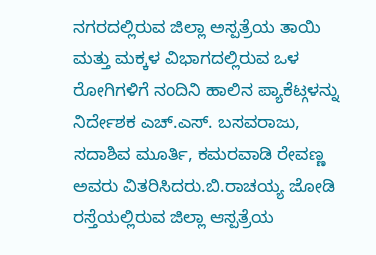ನಗರದಲ್ಲಿರುವ ಜಿಲ್ಲಾ ಅಸ್ಪತ್ರೆಯ ತಾಯಿ ಮತ್ತು ಮಕ್ಕಳ ವಿಭಾಗದಲ್ಲಿರುವ ಒಳ ರೋಗಿಗಳಿಗೆ ನಂದಿನಿ ಹಾಲಿನ ಪ್ಯಾಕೆಟ್ಗಳನ್ನು ನಿರ್ದೇಶಕ ಎಚ್.ಎಸ್. ಬಸವರಾಜು, ಸದಾಶಿವ ಮೂರ್ತಿ, ಕಮರವಾಡಿ ರೇವಣ್ಣ ಅವರು ವಿತರಿಸಿದರು.ಬಿ.ರಾಚಯ್ಯ ಜೋಡಿ ರಸ್ತೆಯಲ್ಲಿರುವ ಜಿಲ್ಲಾ ಆಸ್ಪತ್ರೆಯ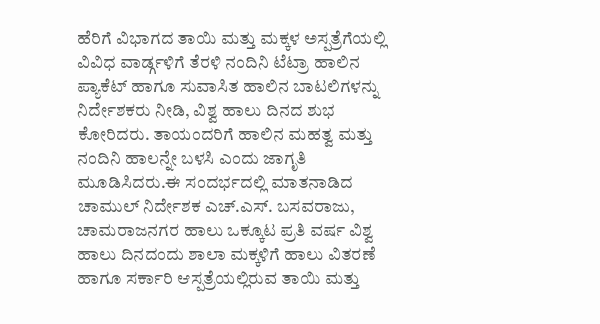ಹೆರಿಗೆ ವಿಭಾಗದ ತಾಯಿ ಮತ್ತು ಮಕ್ಕಳ ಅಸ್ಪತ್ರೆಗೆಯಲ್ಲಿ ವಿವಿಧ ವಾರ್ಡ್ಗಳಿಗೆ ತೆರಳಿ ನಂದಿನಿ ಟೆಟ್ರಾ ಹಾಲಿನ ಪ್ಯಾಕೆಟ್ ಹಾಗೂ ಸುವಾಸಿತ ಹಾಲಿನ ಬಾಟಲಿಗಳನ್ನು ನಿರ್ದೇಶಕರು ನೀಡಿ, ವಿಶ್ವ ಹಾಲು ದಿನದ ಶುಭ ಕೋರಿದರು. ತಾಯಂದರಿಗೆ ಹಾಲಿನ ಮಹತ್ವ ಮತ್ತು ನಂದಿನಿ ಹಾಲನ್ನೇ ಬಳಸಿ ಎಂದು ಜಾಗೃತಿ ಮೂಡಿಸಿದರು.ಈ ಸಂದರ್ಭದಲ್ಲಿ ಮಾತನಾಡಿದ ಚಾಮುಲ್ ನಿರ್ದೇಶಕ ಎಚ್.ಎಸ್. ಬಸವರಾಜು, ಚಾಮರಾಜನಗರ ಹಾಲು ಒಕ್ಕೂಟ ಪ್ರತಿ ವರ್ಷ ವಿಶ್ವ ಹಾಲು ದಿನದಂದು ಶಾಲಾ ಮಕ್ಕಳಿಗೆ ಹಾಲು ವಿತರಣೆ ಹಾಗೂ ಸರ್ಕಾರಿ ಆಸ್ಪತ್ರೆಯಲ್ಲಿರುವ ತಾಯಿ ಮತ್ತು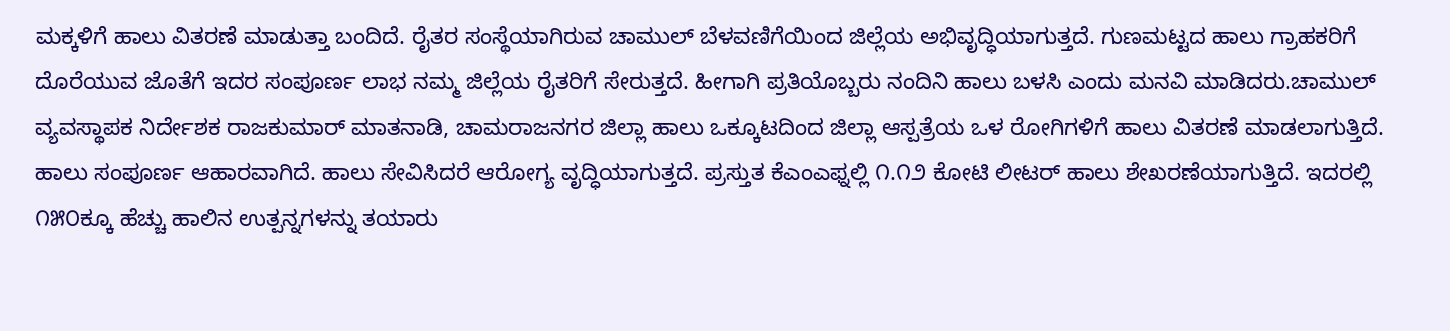ಮಕ್ಕಳಿಗೆ ಹಾಲು ವಿತರಣೆ ಮಾಡುತ್ತಾ ಬಂದಿದೆ. ರೈತರ ಸಂಸ್ಥೆಯಾಗಿರುವ ಚಾಮುಲ್ ಬೆಳವಣಿಗೆಯಿಂದ ಜಿಲ್ಲೆಯ ಅಭಿವೃದ್ಧಿಯಾಗುತ್ತದೆ. ಗುಣಮಟ್ಟದ ಹಾಲು ಗ್ರಾಹಕರಿಗೆ ದೊರೆಯುವ ಜೊತೆಗೆ ಇದರ ಸಂಪೂರ್ಣ ಲಾಭ ನಮ್ಮ ಜಿಲ್ಲೆಯ ರೈತರಿಗೆ ಸೇರುತ್ತದೆ. ಹೀಗಾಗಿ ಪ್ರತಿಯೊಬ್ಬರು ನಂದಿನಿ ಹಾಲು ಬಳಸಿ ಎಂದು ಮನವಿ ಮಾಡಿದರು.ಚಾಮುಲ್ ವ್ಯವಸ್ಥಾಪಕ ನಿರ್ದೇಶಕ ರಾಜಕುಮಾರ್ ಮಾತನಾಡಿ, ಚಾಮರಾಜನಗರ ಜಿಲ್ಲಾ ಹಾಲು ಒಕ್ಕೂಟದಿಂದ ಜಿಲ್ಲಾ ಆಸ್ಪತ್ರೆಯ ಒಳ ರೋಗಿಗಳಿಗೆ ಹಾಲು ವಿತರಣೆ ಮಾಡಲಾಗುತ್ತಿದೆ. ಹಾಲು ಸಂಪೂರ್ಣ ಆಹಾರವಾಗಿದೆ. ಹಾಲು ಸೇವಿಸಿದರೆ ಆರೋಗ್ಯ ವೃದ್ಧಿಯಾಗುತ್ತದೆ. ಪ್ರಸ್ತುತ ಕೆಎಂಎಫ್ನಲ್ಲಿ ೧.೧೨ ಕೋಟಿ ಲೀಟರ್ ಹಾಲು ಶೇಖರಣೆಯಾಗುತ್ತಿದೆ. ಇದರಲ್ಲಿ ೧೫೦ಕ್ಕೂ ಹೆಚ್ಚು ಹಾಲಿನ ಉತ್ಪನ್ನಗಳನ್ನು ತಯಾರು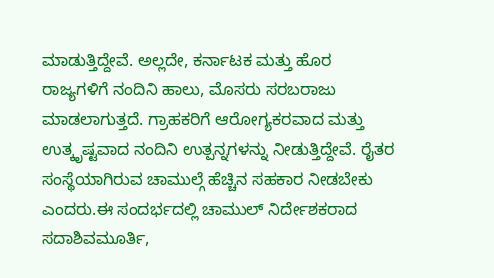ಮಾಡುತ್ತಿದ್ದೇವೆ. ಅಲ್ಲದೇ, ಕರ್ನಾಟಕ ಮತ್ತು ಹೊರ ರಾಜ್ಯಗಳಿಗೆ ನಂದಿನಿ ಹಾಲು, ಮೊಸರು ಸರಬರಾಜು ಮಾಡಲಾಗುತ್ತದೆ. ಗ್ರಾಹಕರಿಗೆ ಆರೋಗ್ಯಕರವಾದ ಮತ್ತು ಉತ್ಕೃಷ್ಟವಾದ ನಂದಿನಿ ಉತ್ಪನ್ನಗಳನ್ನು ನೀಡುತ್ತಿದ್ದೇವೆ. ರೈತರ ಸಂಸ್ಥೆಯಾಗಿರುವ ಚಾಮುಲ್ಗೆ ಹೆಚ್ಚಿನ ಸಹಕಾರ ನೀಡಬೇಕು ಎಂದರು.ಈ ಸಂದರ್ಭದಲ್ಲಿ ಚಾಮುಲ್ ನಿರ್ದೇಶಕರಾದ ಸದಾಶಿವಮೂರ್ತಿ,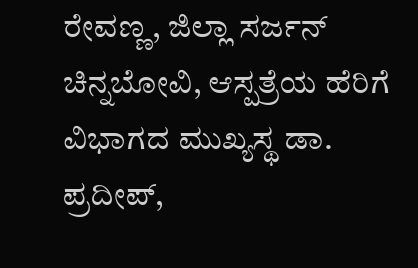ರೇವಣ್ಣ, ಜಿಲ್ಲಾ ಸರ್ಜನ್ ಚಿನ್ನಬೋವಿ, ಆಸ್ಪತ್ರೆಯ ಹೆರಿಗೆ ವಿಭಾಗದ ಮುಖ್ಯಸ್ಥ ಡಾ. ಪ್ರದೀಪ್,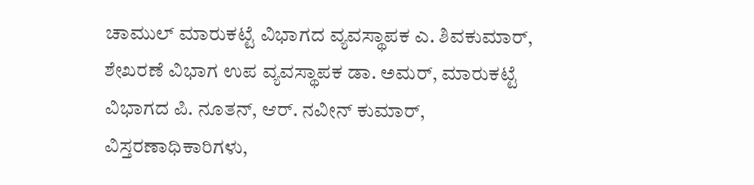ಚಾಮುಲ್ ಮಾರುಕಟ್ಟೆ ವಿಭಾಗದ ವ್ಯವಸ್ಥಾಪಕ ಎ. ಶಿವಕುಮಾರ್, ಶೇಖರಣೆ ವಿಭಾಗ ಉಪ ವ್ಯವಸ್ಥಾಪಕ ಡಾ. ಅಮರ್, ಮಾರುಕಟ್ಟೆ ವಿಭಾಗದ ಪಿ. ನೂತನ್, ಆರ್. ನವೀನ್ ಕುಮಾರ್, ವಿಸ್ತರಣಾಧಿಕಾರಿಗಳು,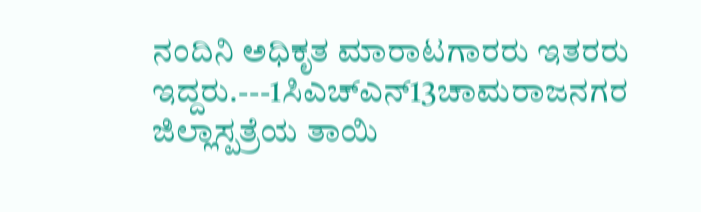ನಂದಿನಿ ಅಧಿಕೃತ ಮಾರಾಟಗಾರರು ಇತರರು ಇದ್ದರು.---1ಸಿಎಚ್ಎನ್13ಚಾಮರಾಜನಗರ ಜಿಲ್ಲಾಸ್ಪತ್ರೆಯ ತಾಯಿ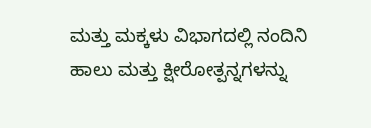ಮತ್ತು ಮಕ್ಕಳು ವಿಭಾಗದಲ್ಲಿ ನಂದಿನಿ ಹಾಲು ಮತ್ತು ಕ್ಷೀರೋತ್ಪನ್ನಗಳನ್ನು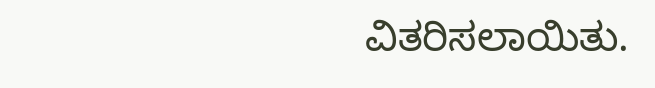ವಿತರಿಸಲಾಯಿತು.